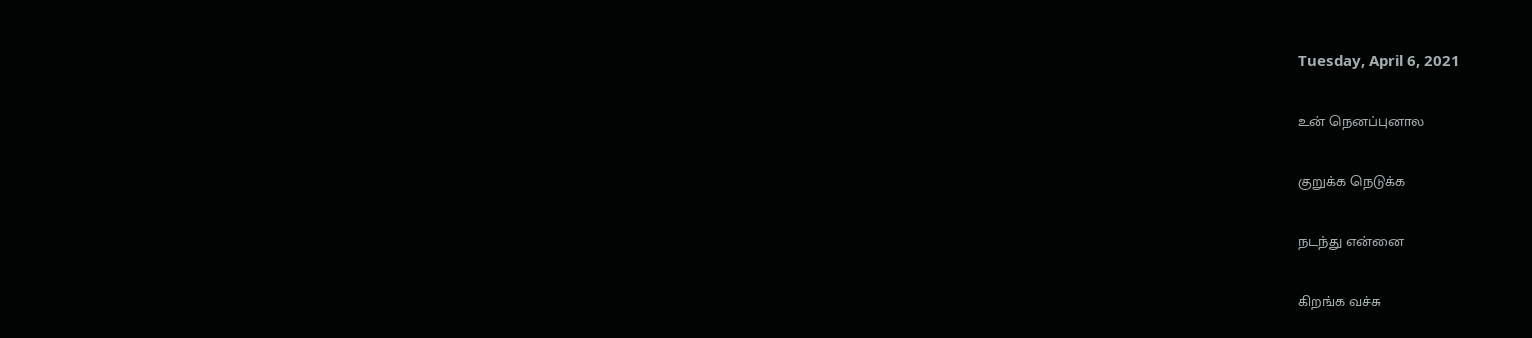Tuesday, April 6, 2021

உன் நெனப்புனால

குறுக்க நெடுக்க

நடந்து என்னை

கிறங்க வச்சு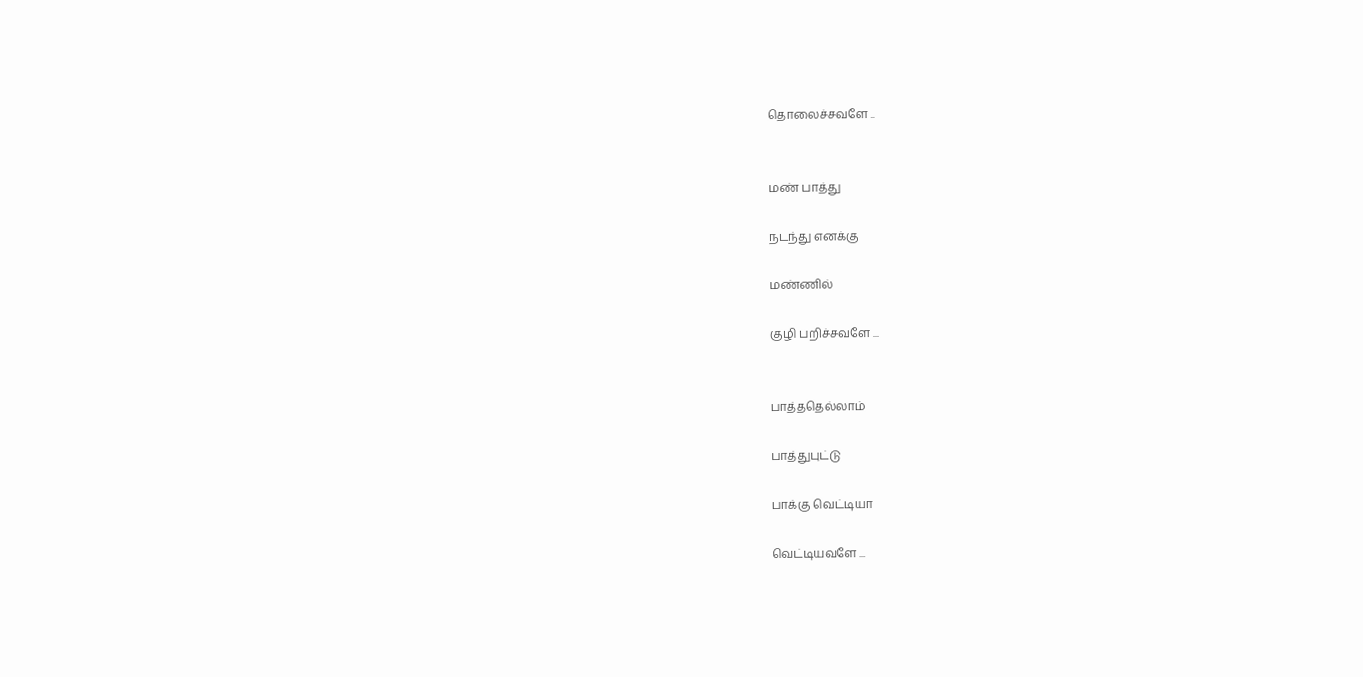தொலைச்சவளே ..


மண் பாத்து

நடந்து எனக்கு

மண்ணில்

குழி பறிச்சவளே ...


பாத்ததெல்லாம்

பாத்துபுட்டு

பாக்கு வெட்டியா

வெட்டியவளே ...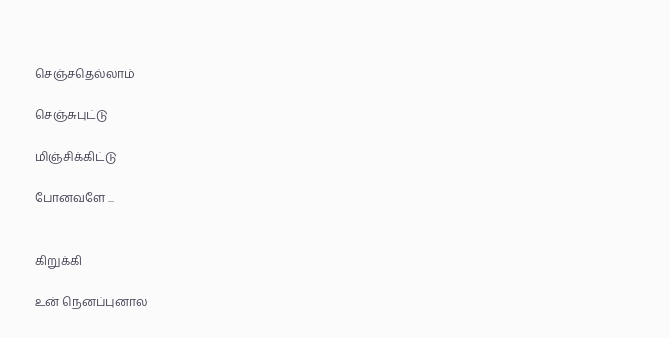செஞ்சதெல்லாம்

செஞ்சுபுட்டு

மிஞ்சிக்கிட்டு

போனவளே ...


கிறுக்கி

உன் நெனப்புனால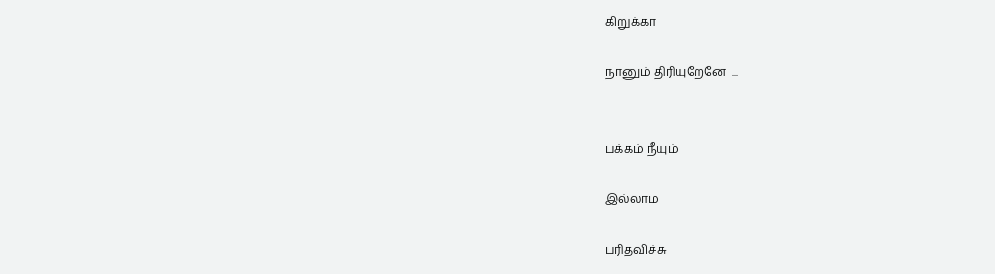கிறுக்கா

நானும் திரியுறேனே  ...


பக்கம் நீயும்

இல்லாம

பரிதவிச்சு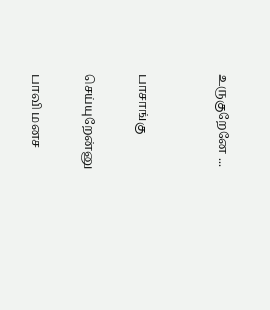உருகுறேனே ...


பாசாங்கு

செய்யுறேன்னு

பாவி மனச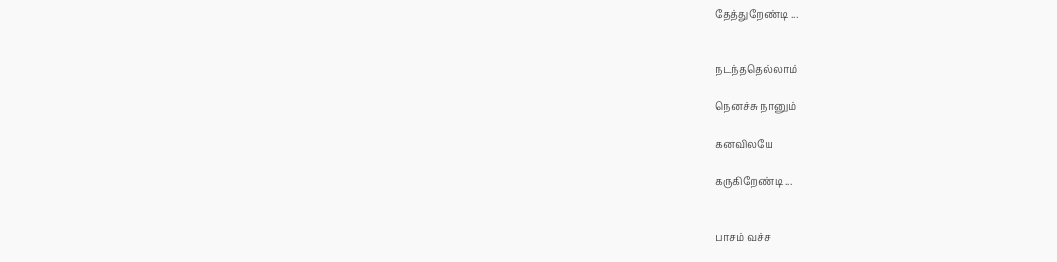தேத்துறேண்டி ...


நடந்ததெல்லாம்

நெனச்சு நானும்

கனவிலயே

கருகிறேண்டி ...


பாசம் வச்ச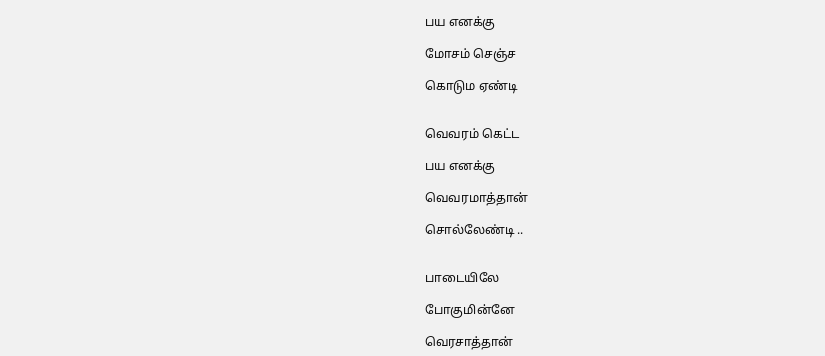பய எனக்கு

மோசம் செஞ்ச

கொடும ஏண்டி


வெவரம் கெட்ட

பய எனக்கு

வெவரமாத்தான்

சொல்லேண்டி ..


பாடையிலே

போகுமின்னே

வெரசாத்தான்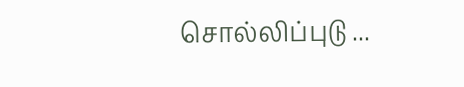சொல்லிப்புடு ...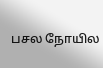பசல நோயில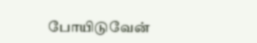போயிடுவேன்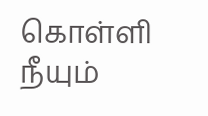கொள்ளி நீயும்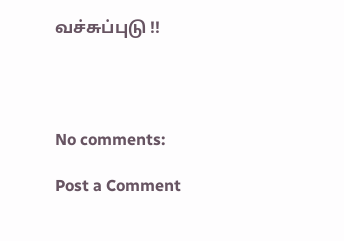வச்சுப்புடு !!




No comments:

Post a Comment